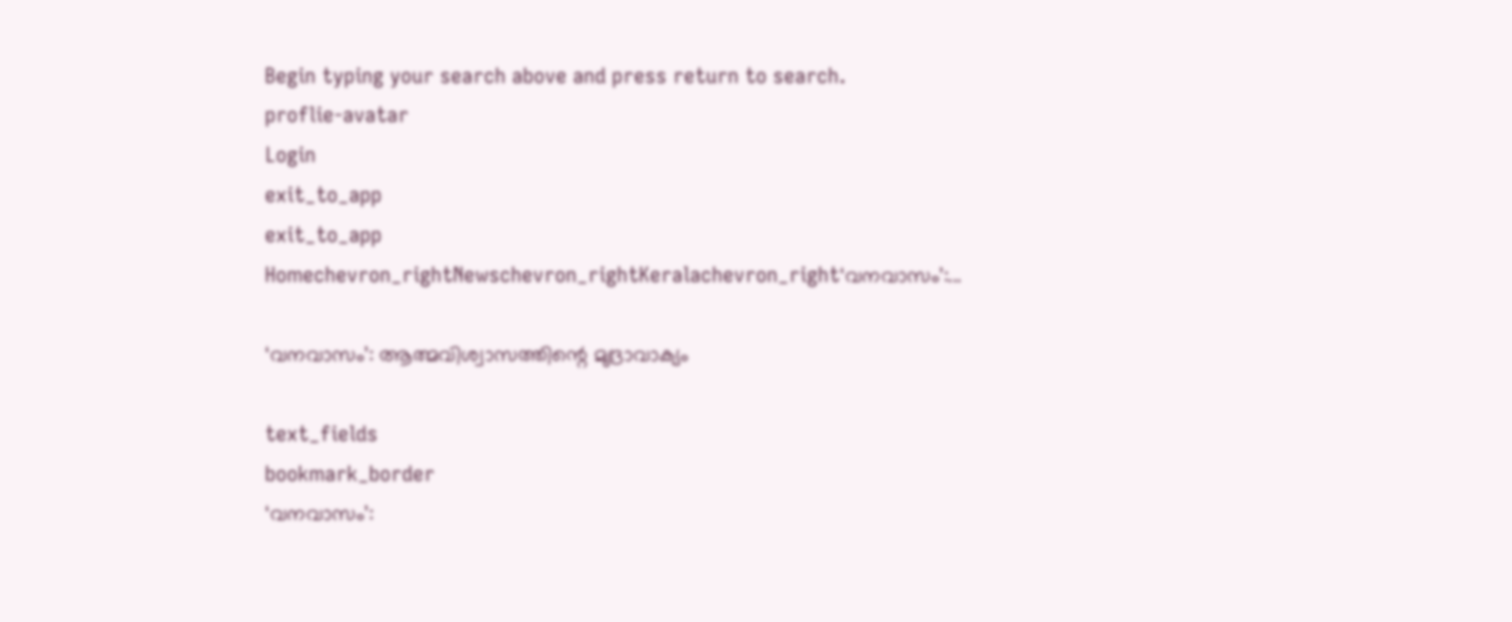Begin typing your search above and press return to search.
proflie-avatar
Login
exit_to_app
exit_to_app
Homechevron_rightNewschevron_rightKeralachevron_right‘വനവാസം’:...

‘വനവാസം’: ആത്മവിശ്വാസത്തിന്റെ മുദ്രാവാക്യം

text_fields
bookmark_border
‘വനവാസം’: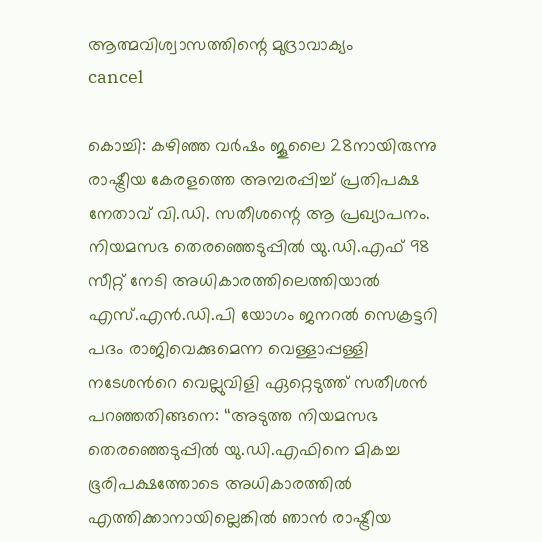ആത്മവിശ്വാസത്തിന്റെ മുദ്രാവാക്യം
cancel

കൊച്ചി: കഴിഞ്ഞ വർഷം ജൂലൈ 28നായിരുന്നു രാഷ്ട്രീയ കേരളത്തെ അമ്പരപ്പിച്ച് പ്രതിപക്ഷ നേതാവ് വി.ഡി. സതീശന്റെ ആ പ്രഖ്യാപനം. നിയമസഭ തെരഞ്ഞെടുപ്പിൽ യു.ഡി.എഫ് 98 സീറ്റ് നേടി അധികാരത്തിലെത്തിയാൽ എസ്.എൻ.ഡി.പി യോഗം ജനറൽ സെക്രട്ടറി പദം രാജിവെക്കുമെന്ന വെള്ളാപ്പള്ളി നടേശന്‍റെ വെല്ലുവിളി ഏറ്റെടുത്ത് സതീശൻ പറഞ്ഞതിങ്ങനെ: ‘‘അടുത്ത നിയമസഭ തെരഞ്ഞെടുപ്പിൽ യു.ഡി.എഫിനെ മികച്ച ഭൂരിപക്ഷത്തോടെ അധികാരത്തിൽ എത്തിക്കാനായില്ലെങ്കിൽ ഞാൻ രാഷ്ട്രീയ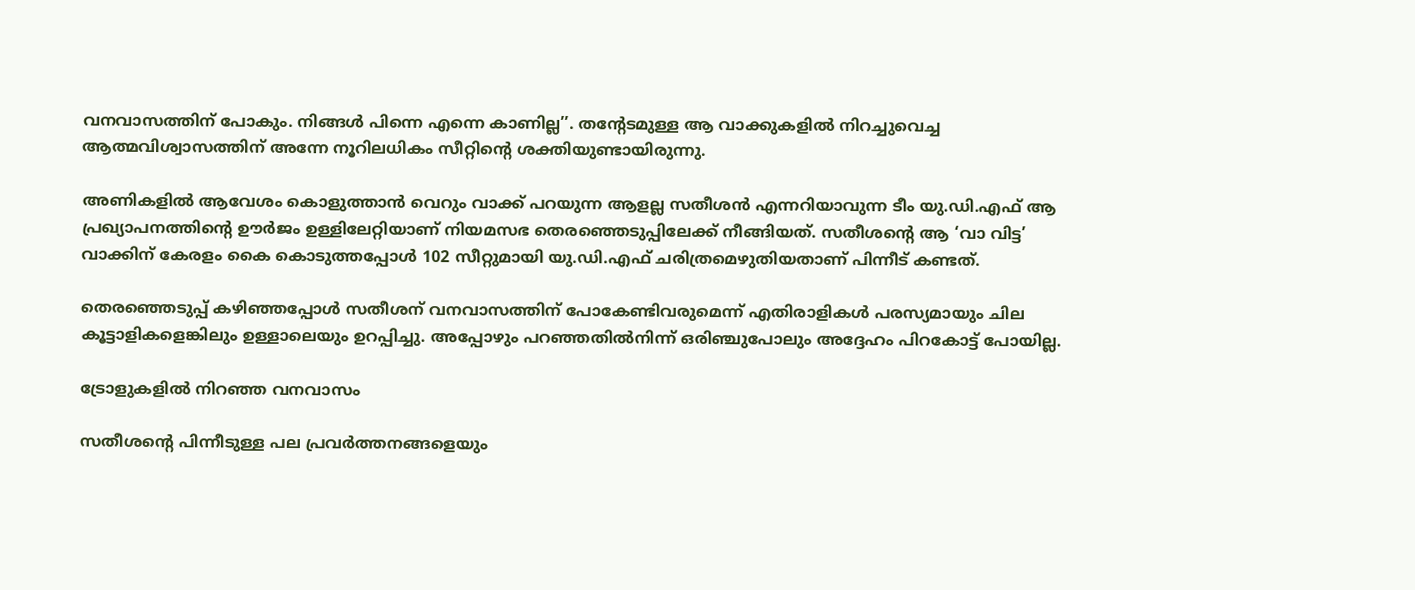വനവാസത്തിന് പോകും. നിങ്ങള്‍ പിന്നെ എന്നെ കാണില്ല’’. തന്റേടമുള്ള ആ വാക്കുകളിൽ നിറച്ചുവെച്ച ആത്മവിശ്വാസത്തിന് അന്നേ നൂറിലധികം സീറ്റിന്റെ ശക്തിയുണ്ടായിരുന്നു.

അണികളിൽ ആവേശം കൊളുത്താൻ വെറും വാക്ക് പറയുന്ന ആളല്ല സതീശൻ എന്നറിയാവുന്ന ടീം യു.ഡി.എഫ് ആ പ്രഖ്യാപനത്തിന്‍റെ ഊർജം ഉള്ളിലേറ്റിയാണ് നിയമസഭ തെരഞ്ഞെടുപ്പിലേക്ക് നീങ്ങിയത്. സതീശന്‍റെ ആ ‘വാ വിട്ട’ വാക്കിന് കേരളം കൈ കൊടുത്തപ്പോൾ 102 സീറ്റുമായി യു.ഡി.എഫ് ചരിത്രമെഴുതിയതാണ് പിന്നീട് കണ്ടത്.

തെരഞ്ഞെടുപ്പ് കഴിഞ്ഞപ്പോൾ സതീശന് വനവാസത്തിന് പോകേണ്ടിവരുമെന്ന് എതിരാളികൾ പരസ്യമായും ചില കൂട്ടാളികളെങ്കിലും ഉള്ളാലെയും ഉറപ്പിച്ചു. അപ്പോഴും പറഞ്ഞതിൽനിന്ന് ഒരിഞ്ചുപോലും അദ്ദേഹം പിറകോട്ട് പോയില്ല.

ട്രോളുകളിൽ നിറഞ്ഞ വനവാസം

സതീശന്‍റെ പിന്നീടുള്ള പല പ്രവർത്തനങ്ങളെയും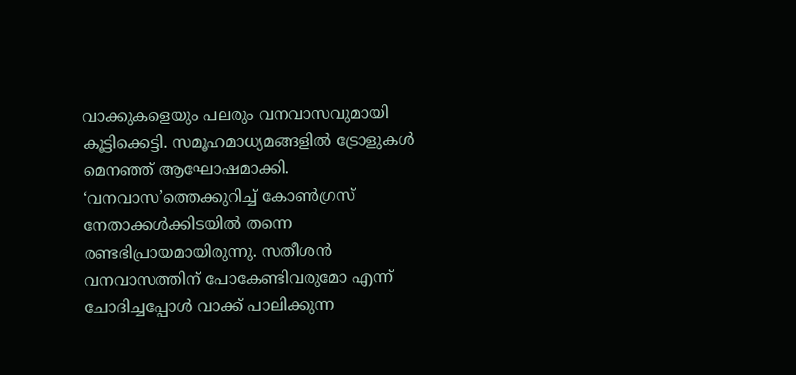വാക്കുകളെയും പലരും വനവാസവുമായി കൂട്ടിക്കെട്ടി. സമൂഹമാധ്യമങ്ങളിൽ ട്രോളുകൾ മെനഞ്ഞ് ആഘോഷമാക്കി. ‘വനവാസ’ത്തെക്കുറിച്ച് കോൺഗ്രസ് നേതാക്കൾക്കിടയിൽ തന്നെ രണ്ടഭിപ്രായമായിരുന്നു. സതീശൻ വനവാസത്തിന് പോകേണ്ടിവരുമോ എന്ന് ചോദിച്ചപ്പോൾ വാക്ക് പാലിക്കുന്ന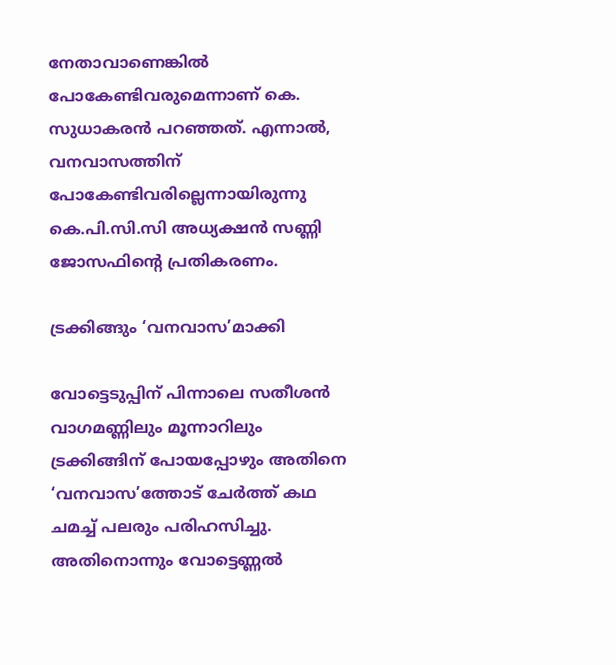നേതാവാണെങ്കിൽ പോകേണ്ടിവരുമെന്നാണ് കെ. സുധാകരൻ പറഞ്ഞത്. എന്നാൽ, വനവാസത്തിന് പോകേണ്ടിവരില്ലെന്നായിരുന്നു കെ.പി.സി.സി അധ്യക്ഷൻ സണ്ണി ജോസഫിന്‍റെ പ്രതികരണം.

ട്രക്കിങ്ങും ‘വനവാസ’മാക്കി

വോട്ടെടുപ്പിന് പിന്നാലെ സതീശൻ വാഗമണ്ണിലും മൂന്നാറിലും ട്രക്കിങ്ങിന് പോയപ്പോഴും അതിനെ ‘വനവാസ’ത്തോട് ചേർത്ത് കഥ ചമച്ച് പലരും പരിഹസിച്ചു. അതിനൊന്നും വോട്ടെണ്ണൽ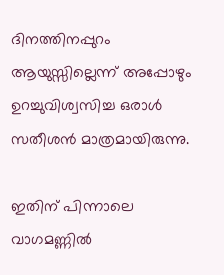ദിനത്തിനപ്പുറം ആയുസ്സില്ലെന്ന് അപ്പോഴും ഉറച്ചുവിശ്വസിച്ച ഒരാൾ സതീശൻ മാത്രമായിരുന്നു.

ഇതിന് പിന്നാലെ വാഗമണ്ണിൽ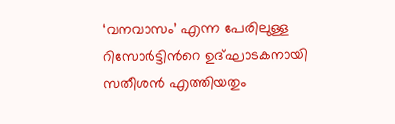‘വനവാസം’ എന്ന പേരിലുള്ള റിസോർട്ടിന്‍റെ ഉദ്ഘാടകനായി സതീശൻ എത്തിയതും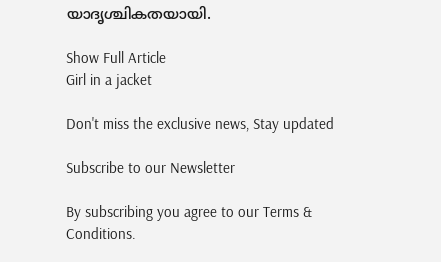യാദൃശ്ചികതയായി.

Show Full Article
Girl in a jacket

Don't miss the exclusive news, Stay updated

Subscribe to our Newsletter

By subscribing you agree to our Terms & Conditions.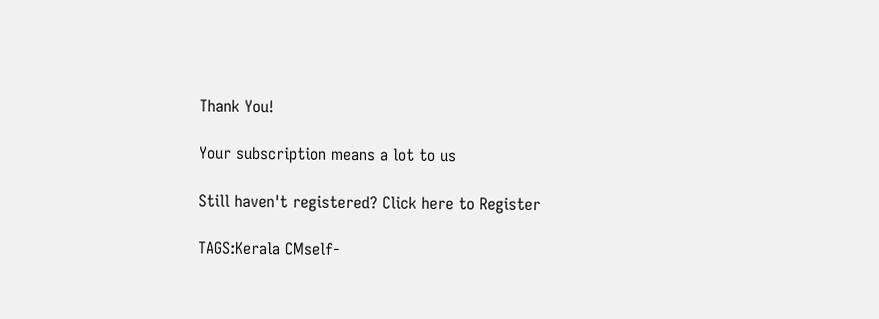Thank You!

Your subscription means a lot to us

Still haven't registered? Click here to Register

TAGS:Kerala CMself-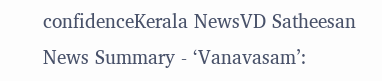confidenceKerala NewsVD Satheesan
News Summary - ‘Vanavasam’: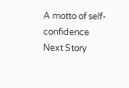A motto of self-confidence
Next Story